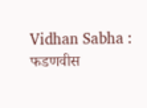Vidhan Sabha : फडणवीस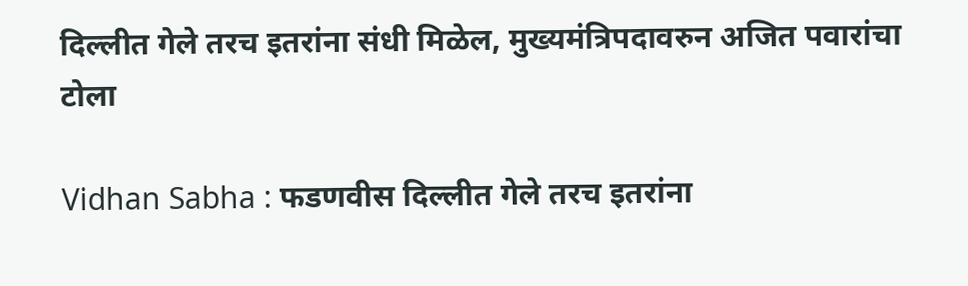दिल्लीत गेले तरच इतरांना संधी मिळेल, मुख्यमंत्रिपदावरुन अजित पवारांचा टोला

Vidhan Sabha : फडणवीस दिल्लीत गेले तरच इतरांना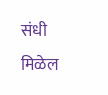संधी मिळेल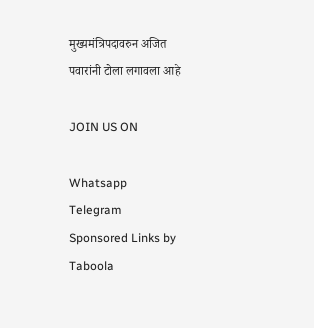मुख्यमंत्रिपदावरुन अजित पवारांनी टोला लगावला आहे

JOIN US ON

Whatsapp
Telegram
Sponsored Links by Taboola